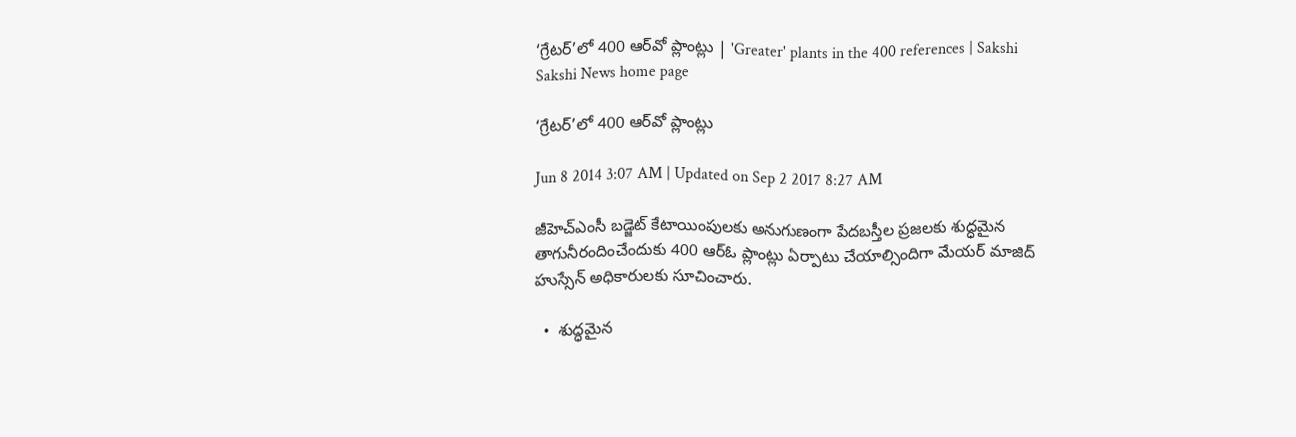‘గ్రేటర్’లో 400 ఆర్‌వో ప్లాంట్లు | 'Greater' plants in the 400 references | Sakshi
Sakshi News home page

‘గ్రేటర్’లో 400 ఆర్‌వో ప్లాంట్లు

Jun 8 2014 3:07 AM | Updated on Sep 2 2017 8:27 AM

జీహెచ్‌ఎంసీ బడ్జెట్ కేటాయింపులకు అనుగుణంగా పేదబస్తీల ప్రజలకు శుద్ధమైన తాగునీరందించేందుకు 400 ఆర్‌ఓ ప్లాంట్లు ఏర్పాటు చేయాల్సిందిగా మేయర్ మాజిద్ హుస్సేన్ అధికారులకు సూచించారు.

  •  శుద్ధమైన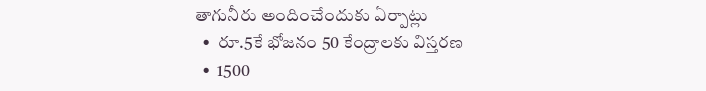తాగునీరు అందించేందుకు ఏర్పాట్లు
  •  రూ.5కే భోజనం 50 కేంద్రాలకు విస్తరణ
  •  1500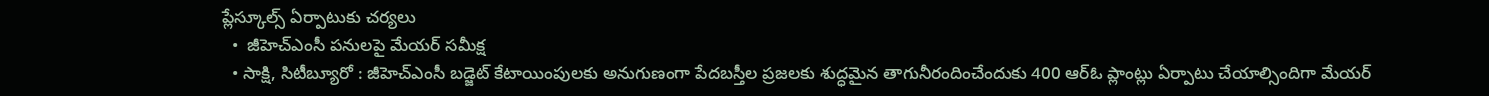ప్లేస్కూల్స్ ఏర్పాటుకు చర్యలు
  •  జీహెచ్‌ఎంసీ పనులపై మేయర్ సమీక్ష
  • సాక్షి, సిటీబ్యూరో : జీహెచ్‌ఎంసీ బడ్జెట్ కేటాయింపులకు అనుగుణంగా పేదబస్తీల ప్రజలకు శుద్ధమైన తాగునీరందించేందుకు 400 ఆర్‌ఓ ప్లాంట్లు ఏర్పాటు చేయాల్సిందిగా మేయర్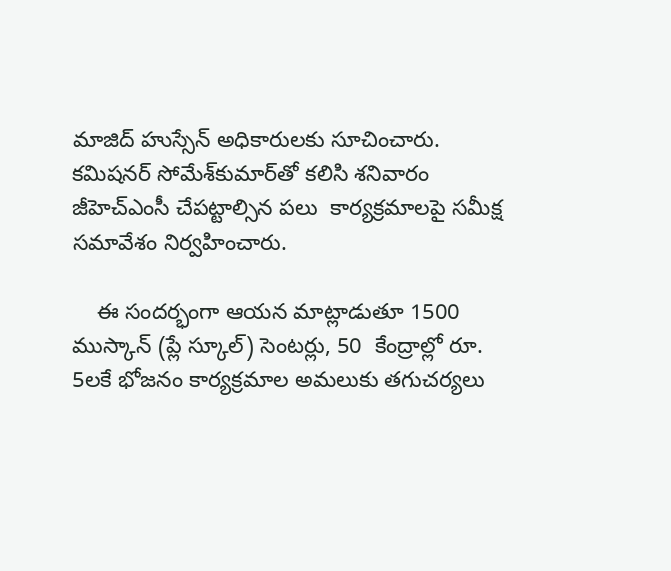మాజిద్ హుస్సేన్ అధికారులకు సూచించారు. కమిషనర్ సోమేశ్‌కుమార్‌తో కలిసి శనివారం జీహెచ్‌ఎంసీ చేపట్టాల్సిన పలు  కార్యక్రమాలపై సమీక్ష సమావేశం నిర్వహించారు.

    ఈ సందర్భంగా ఆయన మాట్లాడుతూ 1500 ముస్కాన్ (ప్లే స్కూల్) సెంటర్లు, 50  కేంద్రాల్లో రూ. 5లకే భోజనం కార్యక్రమాల అమలుకు తగుచర్యలు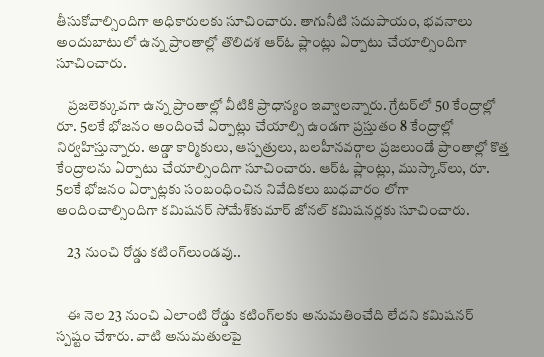తీసుకోవాల్సిందిగా అధికారులకు సూచించారు. తాగునీటి సదుపాయం, భవనాలు అందుబాటులో ఉన్న ప్రాంతాల్లో తొలిదశ ఆర్‌ఓ ప్లాంట్లు ఏర్పాటు చేయాల్సిందిగా సూచించారు.

    ప్రజలెక్కువగా ఉన్న ప్రాంతాల్లో వీటికి ప్రాధాన్యం ఇవ్వాలన్నారు. గ్రేటర్‌లో 50 కేంద్రాల్లో రూ. 5లకే భోజనం అందించే ఏర్పాట్లు చేయాల్సి ఉండగా ప్రస్తుతం 8 కేంద్రాల్లో నిర్వహిస్తున్నారు. అడ్డా కార్మికులు, ఆస్పత్రులు, బలహీనవర్గాల ప్రజలుండే ప్రాంతాల్లో కొత్త కేంద్రాలను ఏర్పాటు చేయాల్సిందిగా సూచించారు. ఆర్‌ఓ ప్లాంట్లు, ముస్కాన్‌లు, రూ. 5లకే భోజనం ఏర్పాట్లకు సంబంధించిన నివేదికలు బుధవారం లోగా అందించాల్సిందిగా కమిషనర్ సోమేశ్‌కుమార్ జోనల్ కమిషనర్లకు సూచించారు.

    23 నుంచి రోడ్డు కటింగ్‌లుండవు..


    ఈ నెల 23 నుంచి ఎలాంటి రోడ్డు కటింగ్‌లకు అనుమతించేది లేదని కమిషనర్ స్పష్టం చేశారు. వాటి అనుమతులపై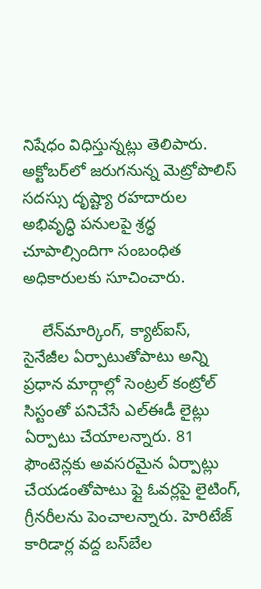నిషేధం విధిస్తున్నట్లు తెలిపారు. అక్టోబర్‌లో జరుగనున్న మెట్రోపొలిస్ సదస్సు దృష్ట్యా రహదారుల అభివృద్ధి పనులపై శ్రద్ధ చూపాల్సిందిగా సంబంధిత అధికారులకు సూచించారు.

    లేన్‌మార్కింగ్, క్యాట్‌ఐస్, సైనేజీల ఏర్పాటుతోపాటు అన్ని ప్రధాన మార్గాల్లో సెంట్రల్ కంట్రోల్ సిస్టంతో పనిచేసే ఎల్‌ఈడీ లైట్లు ఏర్పాటు చేయాలన్నారు. 81 ఫౌంటెన్లకు అవసరమైన ఏర్పాట్లు చేయడంతోపాటు ఫ్లై ఓవర్లపై లైటింగ్, గ్రీనరీలను పెంచాలన్నారు. హెరిటేజ్ కారిడార్ల వద్ద బస్‌బేల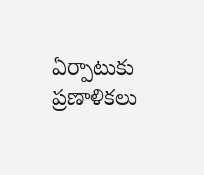ఏర్పాటుకు ప్రణాళికలు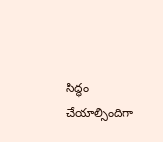సిద్ధం చేయాల్సిందిగా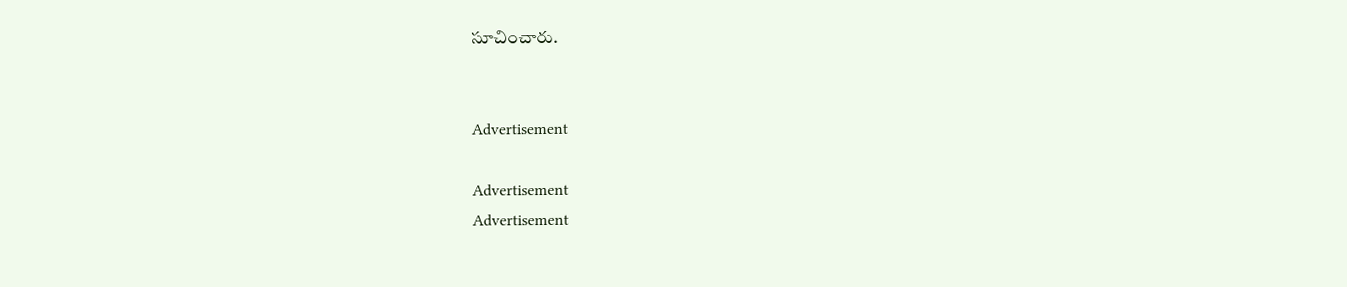సూచించారు.


Advertisement

Advertisement
Advertisement